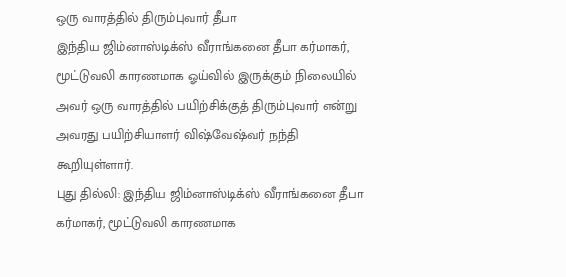ஒரு வாரத்தில் திரும்புவார் தீபா
இந்திய ஜிம்னாஸ்டிக்ஸ் வீராங்கனை தீபா கர்மாகர், மூட்டுவலி காரணமாக ஓய்வில் இருக்கும் நிலையில் அவர் ஒரு வாரத்தில் பயிற்சிக்குத் திரும்புவார் என்று அவரது பயிற்சியாளர் விஷ்வேஷ்வர் நந்தி கூறியுள்ளார்.
புது தில்லி: இந்திய ஜிம்னாஸ்டிக்ஸ் வீராங்கனை தீபா கர்மாகர், மூட்டுவலி காரணமாக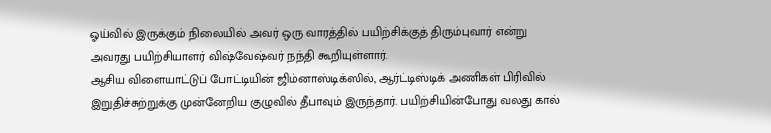ஓய்வில் இருக்கும் நிலையில் அவர் ஒரு வாரத்தில் பயிற்சிக்குத் திரும்புவார் என்று அவரது பயிற்சியாளர் விஷ்வேஷ்வர் நந்தி கூறியுள்ளார்.
ஆசிய விளையாட்டுப் போட்டியின் ஜிம்னாஸ்டிக்ஸில், ஆர்ட்டிஸ்டிக் அணிகள் பிரிவில் இறுதிச்சுற்றுக்கு முன்னேறிய குழுவில் தீபாவும் இருந்தார். பயிற்சியின்போது வலது கால்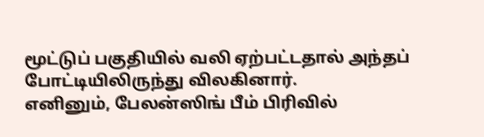மூட்டுப் பகுதியில் வலி ஏற்பட்டதால் அந்தப் போட்டியிலிருந்து விலகினார்.
எனினும், பேலன்ஸிங் பீம் பிரிவில்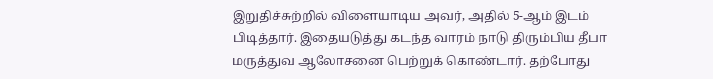இறுதிச்சுற்றில் விளையாடிய அவர், அதில் 5-ஆம் இடம் பிடித்தார். இதையடுத்து கடந்த வாரம் நாடு திரும்பிய தீபா மருத்துவ ஆலோசனை பெற்றுக் கொண்டார். தற்போது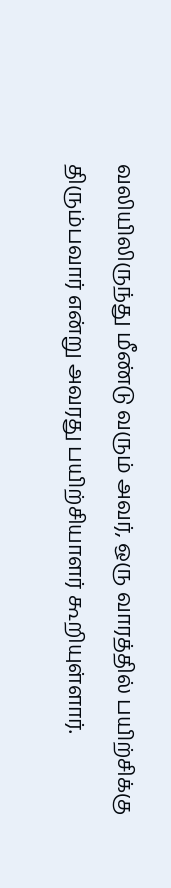வலியிலிருந்து மீண்டு வரும் அவர், ஒரு வாரத்தில் பயிற்சிக்கு திரும்பவார் என்று அவரது பயிற்சியாளர் கூறியுள்ளார்.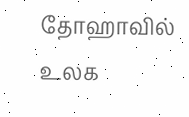தோஹாவில் உலக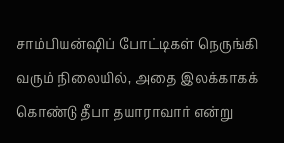சாம்பியன்ஷிப் போட்டிகள் நெருங்கி வரும் நிலையில், அதை இலக்காகக் கொண்டு தீபா தயாராவார் என்று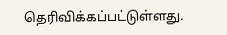தெரிவிக்கப்பட்டுள்ளது.